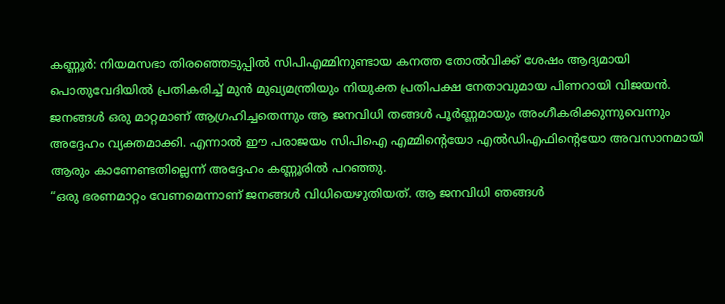കണ്ണൂർ: നിയമസഭാ തിരഞ്ഞെടുപ്പിൽ സിപിഎമ്മിനുണ്ടായ കനത്ത തോൽവിക്ക് ശേഷം ആദ്യമായി പൊതുവേദിയിൽ പ്രതികരിച്ച് മുൻ മുഖ്യമന്ത്രിയും നിയുക്ത പ്രതിപക്ഷ നേതാവുമായ പിണറായി വിജയൻ. ജനങ്ങൾ ഒരു മാറ്റമാണ് ആഗ്രഹിച്ചതെന്നും ആ ജനവിധി തങ്ങൾ പൂർണ്ണമായും അംഗീകരിക്കുന്നുവെന്നും അദ്ദേഹം വ്യക്തമാക്കി. എന്നാൽ ഈ പരാജയം സിപിഐ എമ്മിന്റെയോ എൽഡിഎഫിന്റെയോ അവസാനമായി ആരും കാണേണ്ടതില്ലെന്ന് അദ്ദേഹം കണ്ണൂരിൽ പറഞ്ഞു.
“ഒരു ഭരണമാറ്റം വേണമെന്നാണ് ജനങ്ങൾ വിധിയെഴുതിയത്. ആ ജനവിധി ഞങ്ങൾ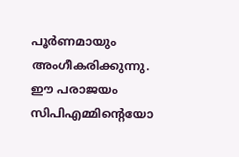പൂർണമായും അംഗീകരിക്കുന്നു. ഈ പരാജയം സിപിഎമ്മിന്റെയോ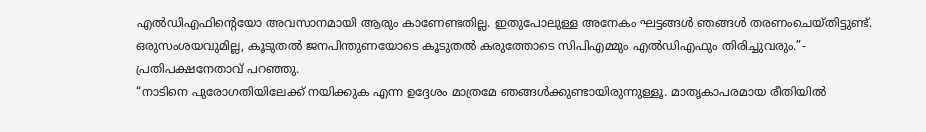എൽഡിഎഫിന്റെയോ അവസാനമായി ആരും കാണേണ്ടതില്ല. ഇതുപോലുള്ള അനേകം ഘട്ടങ്ങൾ ഞങ്ങൾ തരണംചെയ്തിട്ടുണ്ട്. ഒരുസംശയവുമില്ല, കൂടുതൽ ജനപിന്തുണയോടെ കൂടുതൽ കരുത്തോടെ സിപിഎമ്മും എൽഡിഎഫും തിരിച്ചുവരും.”- പ്രതിപക്ഷനേതാവ് പറഞ്ഞു.
“നാടിനെ പുരോഗതിയിലേക്ക് നയിക്കുക എന്ന ഉദ്ദേശം മാത്രമേ ഞങ്ങൾക്കുണ്ടായിരുന്നുള്ളൂ. മാതൃകാപരമായ രീതിയിൽ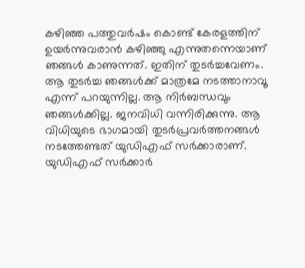കഴിഞ്ഞ പത്തുവർഷം കൊണ്ട് കേരളത്തിന് ഉയർന്നുവരാൻ കഴിഞ്ഞു എന്നുതന്നെയാണ് ഞങ്ങൾ കാണുന്നത്. ഇതിന് തുടർച്ചവേണം. ആ തുടർച്ച ഞങ്ങൾക്ക് മാത്രമേ നടത്താനാവൂ എന്ന് പറയുന്നില്ല. ആ നിർബന്ധവും ഞങ്ങൾക്കില്ല. ജനവിധി വന്നിരിക്കുന്നു. ആ വിധിയുടെ ഭാഗമായി തുടർപ്രവർത്തനങ്ങൾ നടത്തേണ്ടത് യുഡിഎഫ് സർക്കാരാണ്. യുഡിഎഫ് സർക്കാർ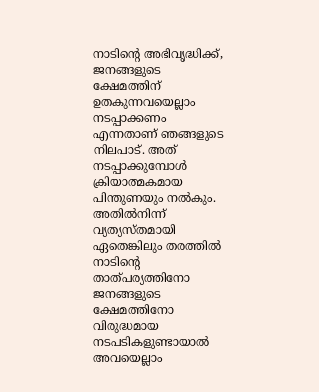നാടിന്റെ അഭിവൃദ്ധിക്ക്, ജനങ്ങളുടെ ക്ഷേമത്തിന് ഉതകുന്നവയെല്ലാം നടപ്പാക്കണം എന്നതാണ് ഞങ്ങളുടെ നിലപാട്. അത് നടപ്പാക്കുമ്പോൾ ക്രിയാത്മകമായ പിന്തുണയും നൽകും. അതിൽനിന്ന് വ്യത്യസ്തമായി ഏതെങ്കിലും തരത്തിൽ നാടിന്റെ താത്പര്യത്തിനോ ജനങ്ങളുടെ ക്ഷേമത്തിനോ വിരുദ്ധമായ നടപടികളുണ്ടായാൽ അവയെല്ലാം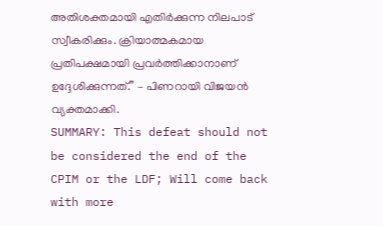അതിശക്തമായി എതിർക്കുന്ന നിലപാട് സ്വീകരിക്കും. ക്രിയാത്മകമായ പ്രതിപക്ഷമായി പ്രവർത്തിക്കാനാണ് ഉദ്ദേശിക്കുന്നത്.” – പിണറായി വിജയൻ വ്യക്തമാക്കി.
SUMMARY: This defeat should not be considered the end of the CPIM or the LDF; Will come back with more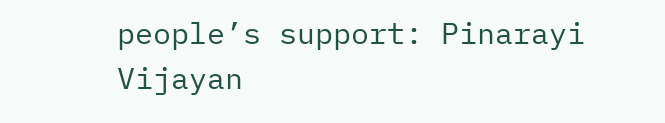people’s support: Pinarayi Vijayan